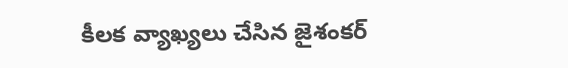కీలక వ్యాఖ్యలు చేసిన జైశంకర్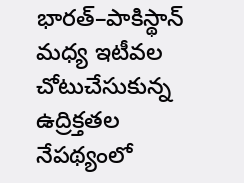భారత్–పాకిస్థాన్ మధ్య ఇటీవల చోటుచేసుకున్న ఉద్రిక్తతల నేపథ్యంలో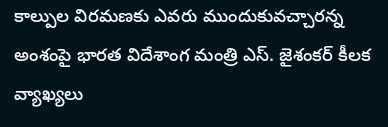కాల్పుల విరమణకు ఎవరు ముందుకువచ్చారన్న అంశంపై భారత విదేశాంగ మంత్రి ఎస్. జైశంకర్ కీలక వ్యాఖ్యలు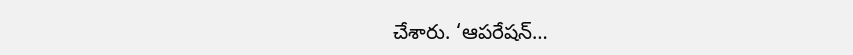చేశారు. ‘ఆపరేషన్…